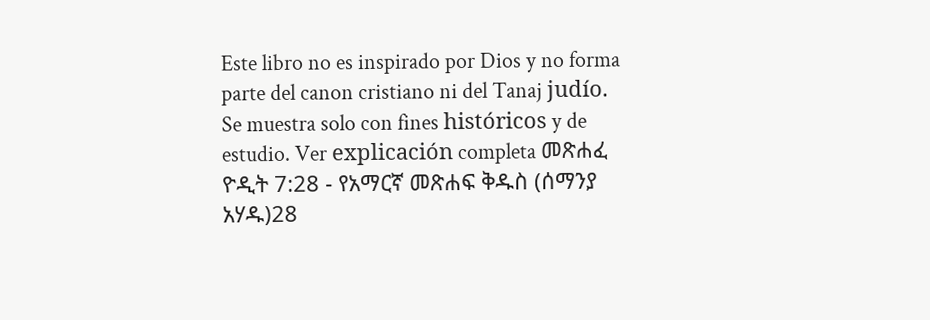Este libro no es inspirado por Dios y no forma parte del canon cristiano ni del Tanaj judío. Se muestra solo con fines históricos y de estudio. Ver explicación completa መጽሐፈ ዮዲት 7:28 - የአማርኛ መጽሐፍ ቅዱስ (ሰማንያ አሃዱ)28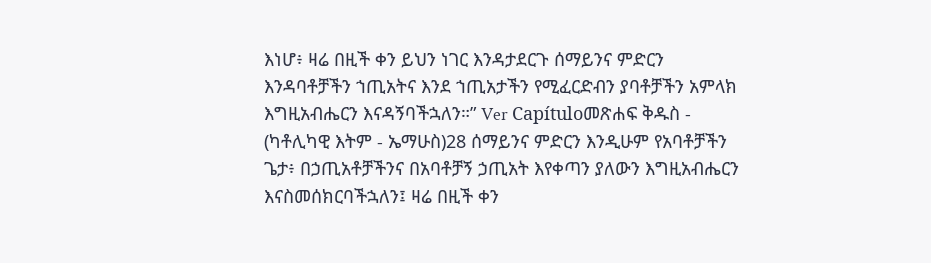እነሆ፥ ዛሬ በዚች ቀን ይህን ነገር እንዳታደርጉ ሰማይንና ምድርን እንዳባቶቻችን ኀጢአትና እንደ ኀጢአታችን የሚፈርድብን ያባቶቻችን አምላክ እግዚአብሔርን እናዳኝባችኋለን።” Ver Capítuloመጽሐፍ ቅዱስ - (ካቶሊካዊ እትም - ኤማሁስ)28 ሰማይንና ምድርን እንዲሁም የአባቶቻችን ጌታ፥ በኃጢአቶቻችንና በአባቶቻኝ ኃጢአት እየቀጣን ያለውን እግዚአብሔርን እናስመሰክርባችኋለን፤ ዛሬ በዚች ቀን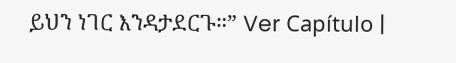ይህን ነገር እንዳታደርጉ።” Ver Capítulo |